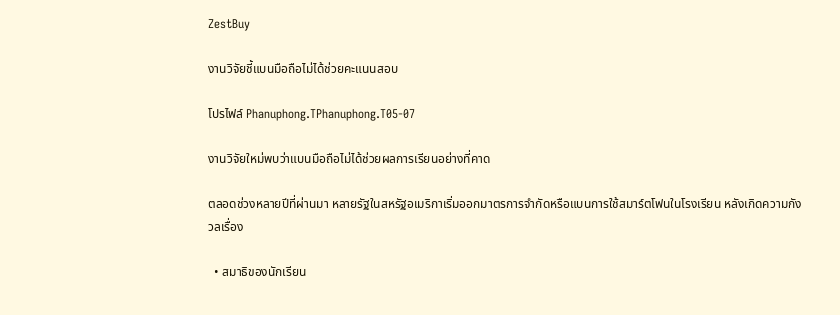ZestBuy

งานวิจัยชี้แบนมือถือไม่ได้ช่วยคะแนนสอบ

โปรไฟล์ Phanuphong.TPhanuphong.T05-07

งานวิจัยใหม่พบว่าแบนมือถือไม่ได้ช่วยผลการเรียนอย่างที่คาด

ตลอดช่วงหลายปีที่ผ่านมา หลายรัฐในสหรัฐอเมริกาเริ่มออกมาตรการจำกัดหรือแบนการใช้สมาร์ตโฟนในโรงเรียน หลังเกิดความกังวลเรื่อง

  • สมาธิของนักเรียน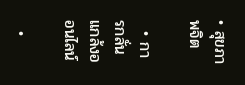• สุขภาพจิต

  • การกลั่นแกล้งออนไลน์

  •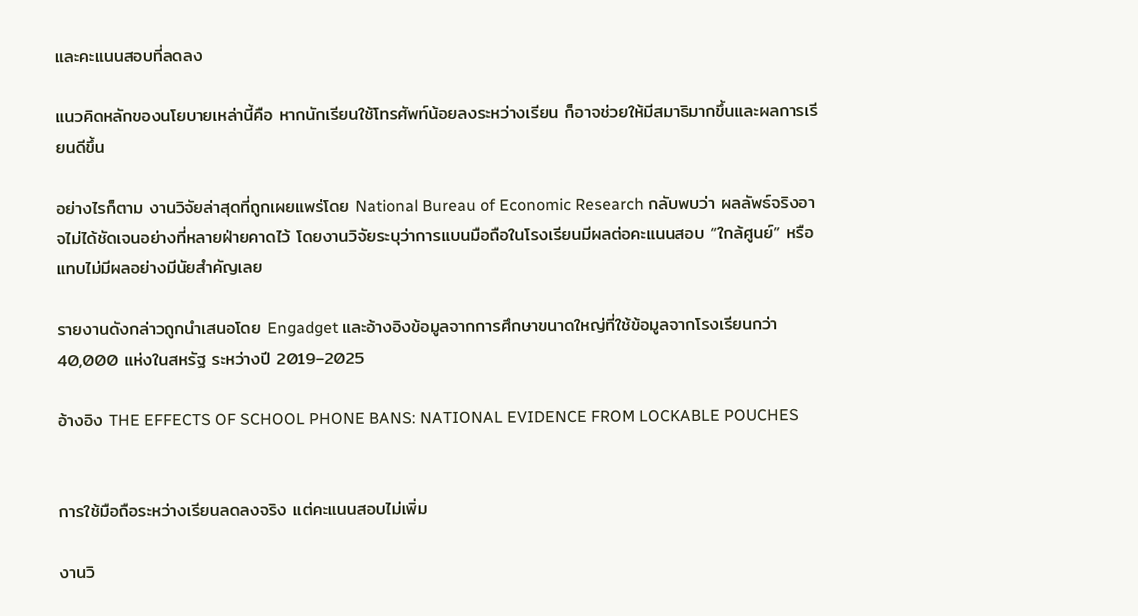และคะแนนสอบที่ลดลง

แนวคิดหลักของนโยบายเหล่านี้คือ หากนักเรียนใช้โทรศัพท์น้อยลงระหว่างเรียน ก็อาจช่วยให้มีสมาธิมากขึ้นและผลการเรียนดีขึ้น

อย่างไรก็ตาม งานวิจัยล่าสุดที่ถูกเผยแพร่โดย National Bureau of Economic Research กลับพบว่า ผลลัพธ์จริงอาจไม่ได้ชัดเจนอย่างที่หลายฝ่ายคาดไว้ โดยงานวิจัยระบุว่าการแบนมือถือในโรงเรียนมีผลต่อคะแนนสอบ “ใกล้ศูนย์” หรือแทบไม่มีผลอย่างมีนัยสำคัญเลย

รายงานดังกล่าวถูกนำเสนอโดย Engadget และอ้างอิงข้อมูลจากการศึกษาขนาดใหญ่ที่ใช้ข้อมูลจากโรงเรียนกว่า 40,000 แห่งในสหรัฐ ระหว่างปี 2019–2025

อ้างอิง THE EFFECTS OF SCHOOL PHONE BANS: NATIONAL EVIDENCE FROM LOCKABLE POUCHES


การใช้มือถือระหว่างเรียนลดลงจริง แต่คะแนนสอบไม่เพิ่ม

งานวิ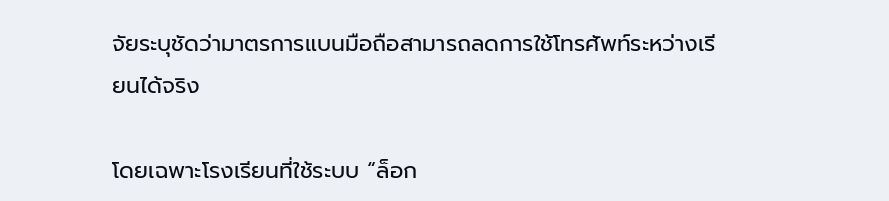จัยระบุชัดว่ามาตรการแบนมือถือสามารถลดการใช้โทรศัพท์ระหว่างเรียนได้จริง

โดยเฉพาะโรงเรียนที่ใช้ระบบ “ล็อก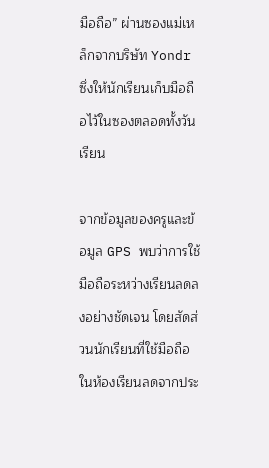มือถือ” ผ่านซองแม่เหล็กจากบริษัท Yondr ซึ่งให้นักเรียนเก็บมือถือไว้ในซองตลอดทั้งวันเรียน

จากข้อมูลของครูและข้อมูล GPS พบว่าการใช้มือถือระหว่างเรียนลดลงอย่างชัดเจน โดยสัดส่วนนักเรียนที่ใช้มือถือในห้องเรียนลดจากประ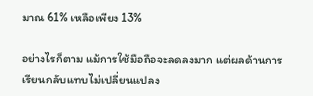มาณ 61% เหลือเพียง 13%

อย่างไรก็ตาม แม้การใช้มือถือจะลดลงมาก แต่ผลด้านการเรียนกลับแทบไม่เปลี่ยนแปลง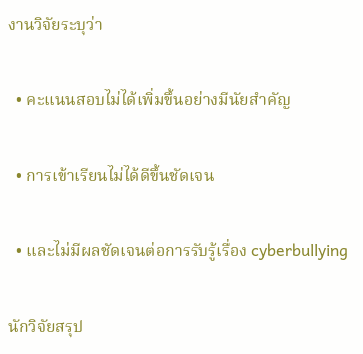งานวิจัยระบุว่า

  • คะแนนสอบไม่ได้เพิ่มขึ้นอย่างมีนัยสำคัญ

  • การเข้าเรียนไม่ได้ดีขึ้นชัดเจน

  • และไม่มีผลชัดเจนต่อการรับรู้เรื่อง cyberbullying

นักวิจัยสรุป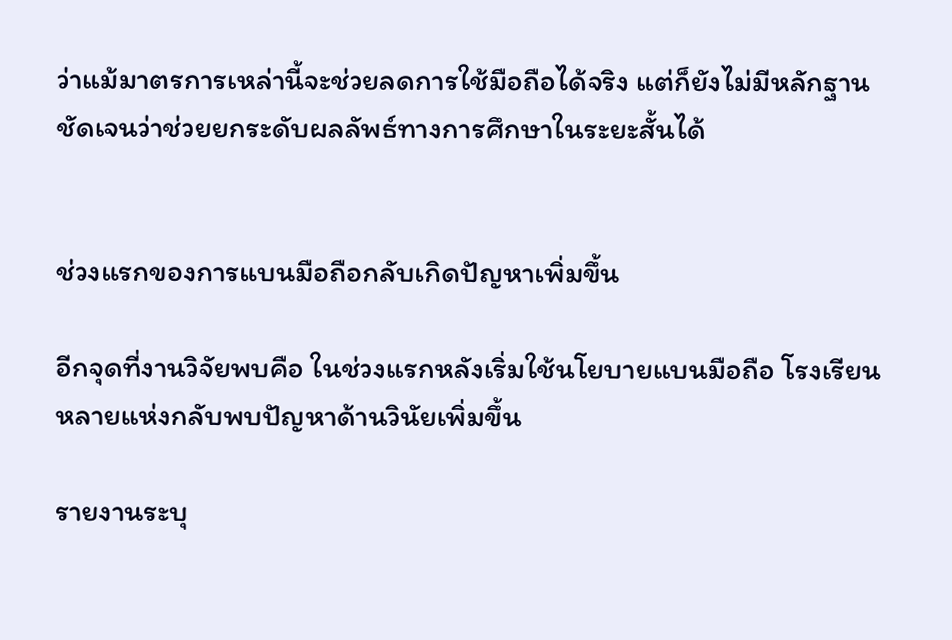ว่าแม้มาตรการเหล่านี้จะช่วยลดการใช้มือถือได้จริง แต่ก็ยังไม่มีหลักฐานชัดเจนว่าช่วยยกระดับผลลัพธ์ทางการศึกษาในระยะสั้นได้


ช่วงแรกของการแบนมือถือกลับเกิดปัญหาเพิ่มขึ้น

อีกจุดที่งานวิจัยพบคือ ในช่วงแรกหลังเริ่มใช้นโยบายแบนมือถือ โรงเรียนหลายแห่งกลับพบปัญหาด้านวินัยเพิ่มขึ้น

รายงานระบุ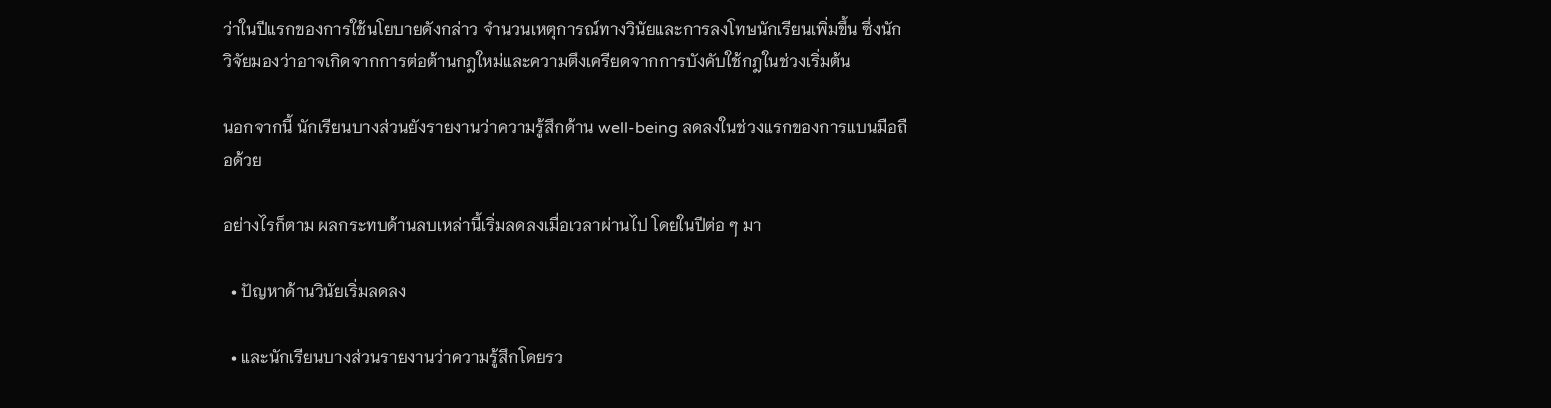ว่าในปีแรกของการใช้นโยบายดังกล่าว จำนวนเหตุการณ์ทางวินัยและการลงโทษนักเรียนเพิ่มขึ้น ซึ่งนักวิจัยมองว่าอาจเกิดจากการต่อต้านกฎใหม่และความตึงเครียดจากการบังคับใช้กฎในช่วงเริ่มต้น

นอกจากนี้ นักเรียนบางส่วนยังรายงานว่าความรู้สึกด้าน well-being ลดลงในช่วงแรกของการแบนมือถือด้วย

อย่างไรก็ตาม ผลกระทบด้านลบเหล่านี้เริ่มลดลงเมื่อเวลาผ่านไป โดยในปีต่อ ๆ มา

  • ปัญหาด้านวินัยเริ่มลดลง

  • และนักเรียนบางส่วนรายงานว่าความรู้สึกโดยรว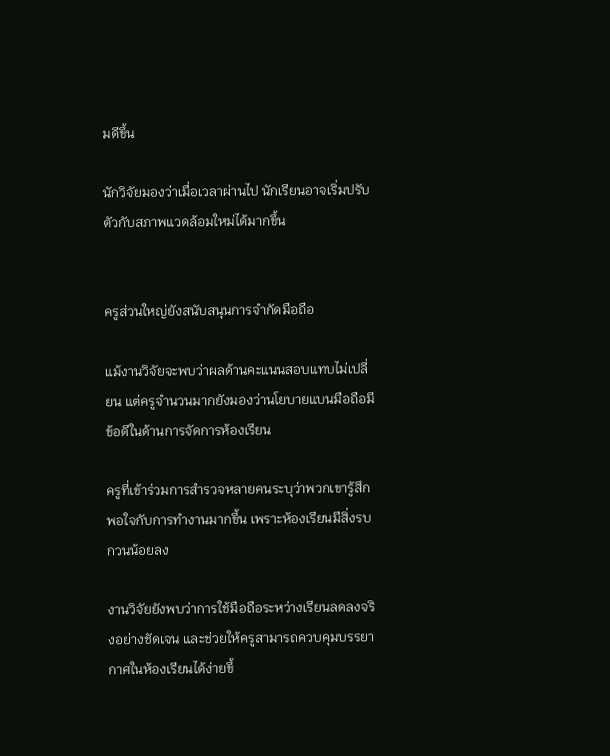มดีขึ้น

นักวิจัยมองว่าเมื่อเวลาผ่านไป นักเรียนอาจเริ่มปรับตัวกับสภาพแวดล้อมใหม่ได้มากขึ้น


ครูส่วนใหญ่ยังสนับสนุนการจำกัดมือถือ

แม้งานวิจัยจะพบว่าผลด้านคะแนนสอบแทบไม่เปลี่ยน แต่ครูจำนวนมากยังมองว่านโยบายแบนมือถือมีข้อดีในด้านการจัดการห้องเรียน

ครูที่เข้าร่วมการสำรวจหลายคนระบุว่าพวกเขารู้สึกพอใจกับการทำงานมากขึ้น เพราะห้องเรียนมีสิ่งรบกวนน้อยลง

งานวิจัยยังพบว่าการใช้มือถือระหว่างเรียนลดลงจริงอย่างชัดเจน และช่วยให้ครูสามารถควบคุมบรรยากาศในห้องเรียนได้ง่ายขึ้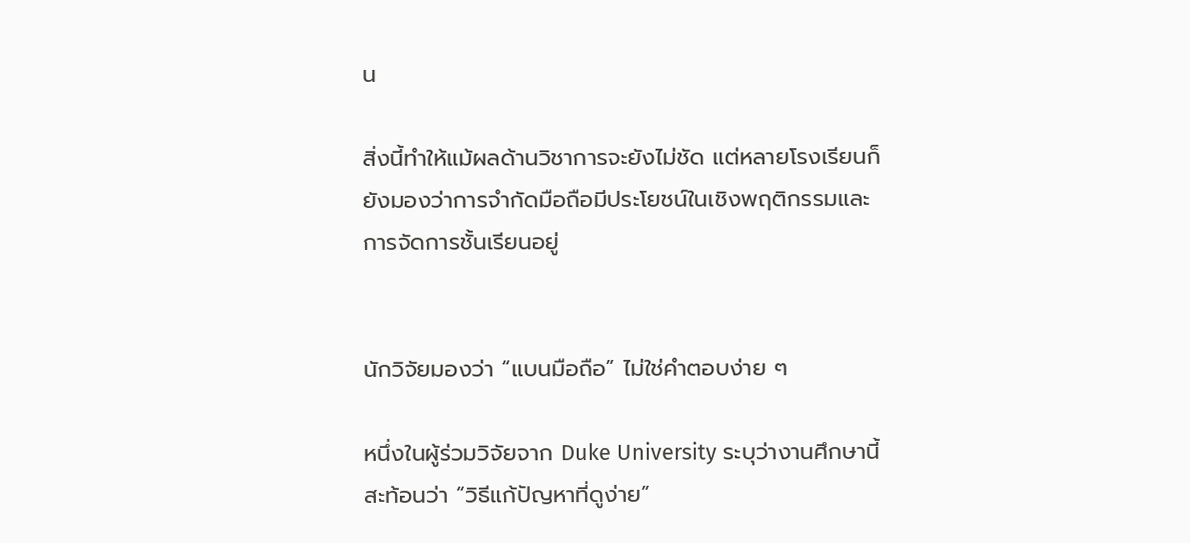น

สิ่งนี้ทำให้แม้ผลด้านวิชาการจะยังไม่ชัด แต่หลายโรงเรียนก็ยังมองว่าการจำกัดมือถือมีประโยชน์ในเชิงพฤติกรรมและการจัดการชั้นเรียนอยู่


นักวิจัยมองว่า “แบนมือถือ” ไม่ใช่คำตอบง่าย ๆ

หนึ่งในผู้ร่วมวิจัยจาก Duke University ระบุว่างานศึกษานี้สะท้อนว่า “วิธีแก้ปัญหาที่ดูง่าย”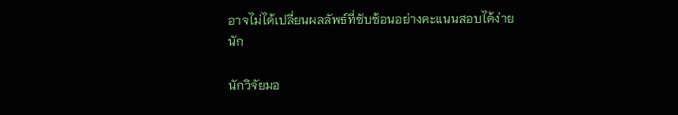อาจไม่ได้เปลี่ยนผลลัพธ์ที่ซับซ้อนอย่างคะแนนสอบได้ง่ายนัก

นักวิจัยมอ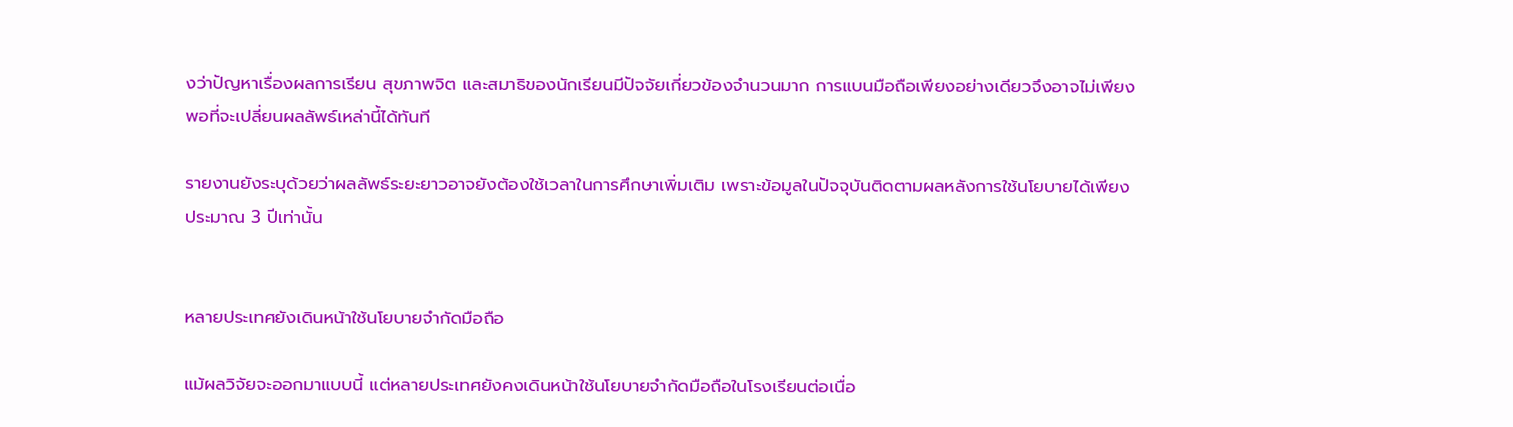งว่าปัญหาเรื่องผลการเรียน สุขภาพจิต และสมาธิของนักเรียนมีปัจจัยเกี่ยวข้องจำนวนมาก การแบนมือถือเพียงอย่างเดียวจึงอาจไม่เพียงพอที่จะเปลี่ยนผลลัพธ์เหล่านี้ได้ทันที

รายงานยังระบุด้วยว่าผลลัพธ์ระยะยาวอาจยังต้องใช้เวลาในการศึกษาเพิ่มเติม เพราะข้อมูลในปัจจุบันติดตามผลหลังการใช้นโยบายได้เพียงประมาณ 3 ปีเท่านั้น


หลายประเทศยังเดินหน้าใช้นโยบายจำกัดมือถือ

แม้ผลวิจัยจะออกมาแบบนี้ แต่หลายประเทศยังคงเดินหน้าใช้นโยบายจำกัดมือถือในโรงเรียนต่อเนื่อ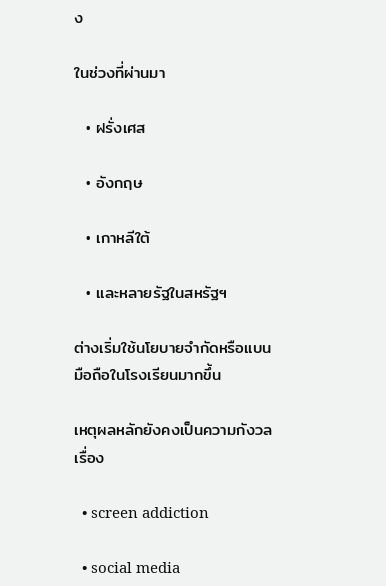ง

ในช่วงที่ผ่านมา

  • ฝรั่งเศส

  • อังกฤษ

  • เกาหลีใต้

  • และหลายรัฐในสหรัฐฯ

ต่างเริ่มใช้นโยบายจำกัดหรือแบนมือถือในโรงเรียนมากขึ้น

เหตุผลหลักยังคงเป็นความกังวลเรื่อง

  • screen addiction

  • social media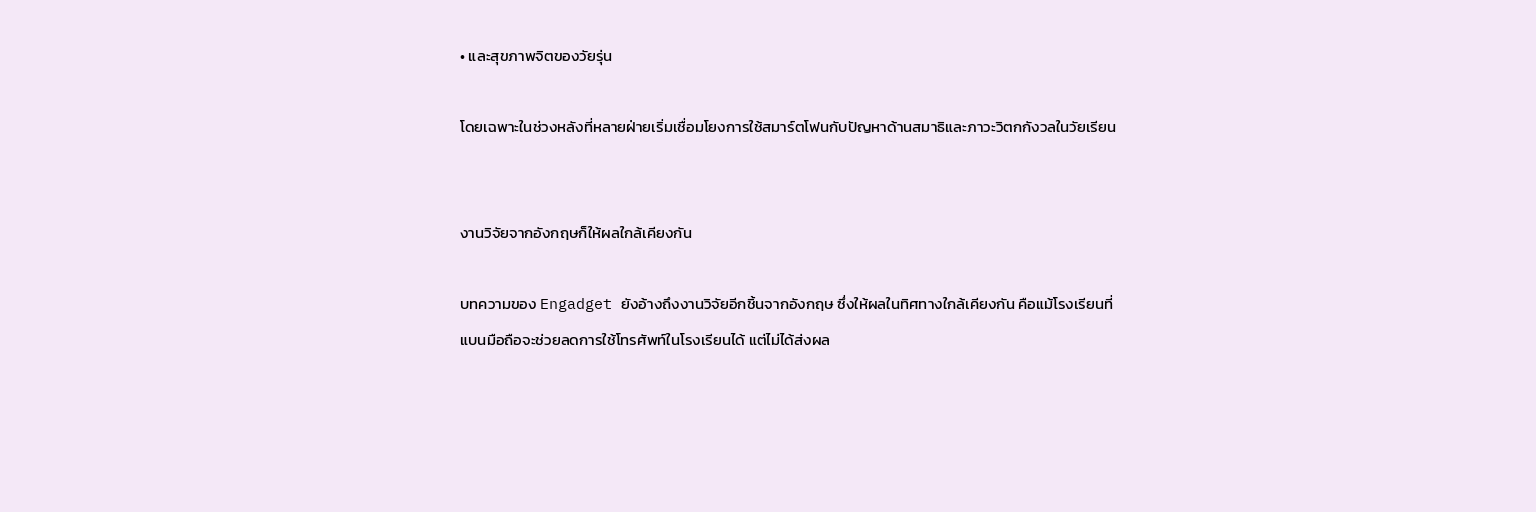• และสุขภาพจิตของวัยรุ่น

โดยเฉพาะในช่วงหลังที่หลายฝ่ายเริ่มเชื่อมโยงการใช้สมาร์ตโฟนกับปัญหาด้านสมาธิและภาวะวิตกกังวลในวัยเรียน


งานวิจัยจากอังกฤษก็ให้ผลใกล้เคียงกัน

บทความของ Engadget ยังอ้างถึงงานวิจัยอีกชิ้นจากอังกฤษ ซึ่งให้ผลในทิศทางใกล้เคียงกัน คือแม้โรงเรียนที่แบนมือถือจะช่วยลดการใช้โทรศัพท์ในโรงเรียนได้ แต่ไม่ได้ส่งผล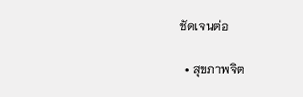ชัดเจนต่อ

  • สุขภาพจิต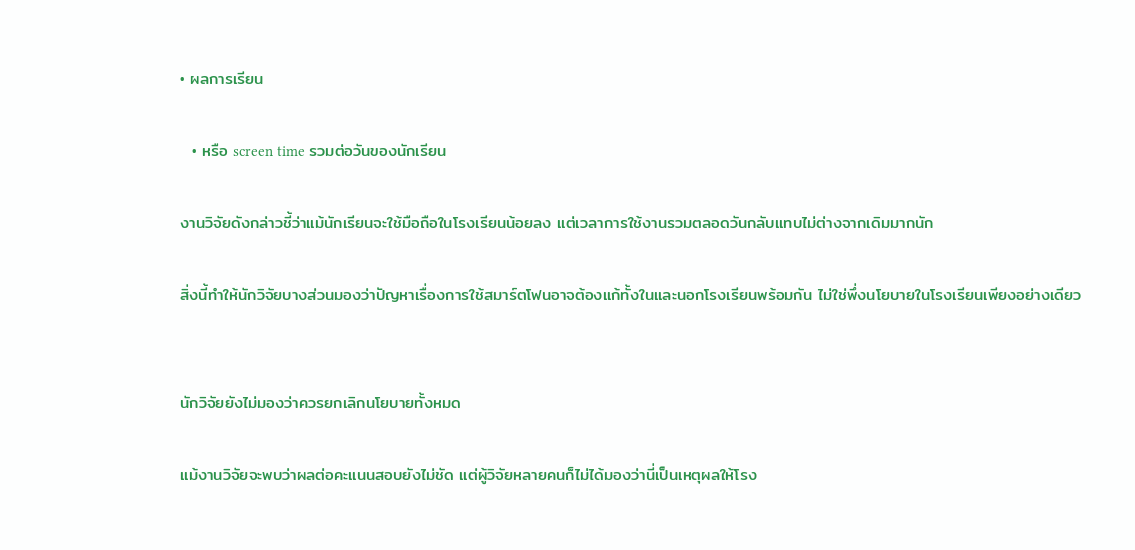• ผลการเรียน

  • หรือ screen time รวมต่อวันของนักเรียน

งานวิจัยดังกล่าวชี้ว่าแม้นักเรียนจะใช้มือถือในโรงเรียนน้อยลง แต่เวลาการใช้งานรวมตลอดวันกลับแทบไม่ต่างจากเดิมมากนัก

สิ่งนี้ทำให้นักวิจัยบางส่วนมองว่าปัญหาเรื่องการใช้สมาร์ตโฟนอาจต้องแก้ทั้งในและนอกโรงเรียนพร้อมกัน ไม่ใช่พึ่งนโยบายในโรงเรียนเพียงอย่างเดียว


นักวิจัยยังไม่มองว่าควรยกเลิกนโยบายทั้งหมด

แม้งานวิจัยจะพบว่าผลต่อคะแนนสอบยังไม่ชัด แต่ผู้วิจัยหลายคนก็ไม่ได้มองว่านี่เป็นเหตุผลให้โรง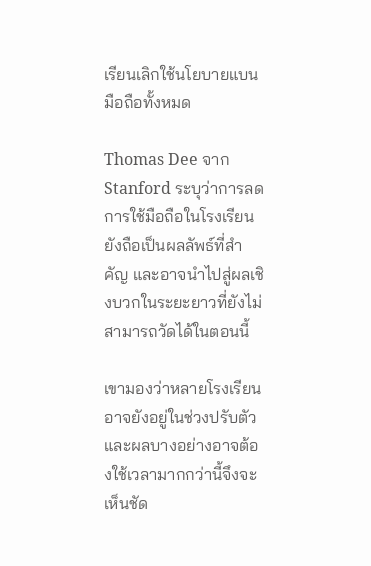เรียนเลิกใช้นโยบายแบนมือถือทั้งหมด

Thomas Dee จาก Stanford ระบุว่าการลดการใช้มือถือในโรงเรียนยังถือเป็นผลลัพธ์ที่สำคัญ และอาจนำไปสู่ผลเชิงบวกในระยะยาวที่ยังไม่สามารถวัดได้ในตอนนี้

เขามองว่าหลายโรงเรียนอาจยังอยู่ในช่วงปรับตัว และผลบางอย่างอาจต้องใช้เวลามากกว่านี้จึงจะเห็นชัด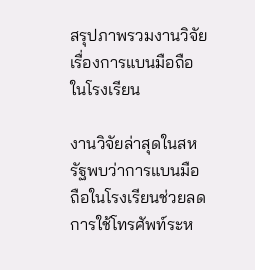สรุปภาพรวมงานวิจัยเรื่องการแบนมือถือในโรงเรียน

งานวิจัยล่าสุดในสหรัฐพบว่าการแบนมือถือในโรงเรียนช่วยลดการใช้โทรศัพท์ระห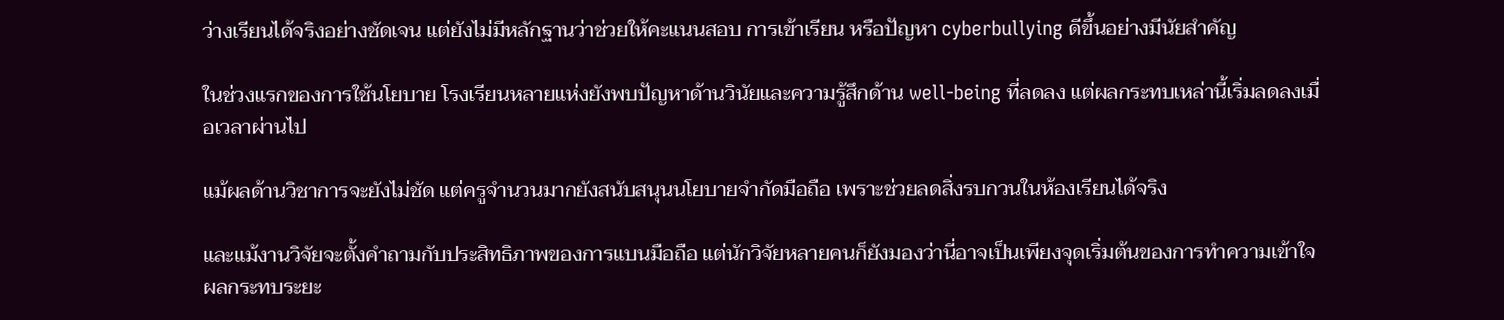ว่างเรียนได้จริงอย่างชัดเจน แต่ยังไม่มีหลักฐานว่าช่วยให้คะแนนสอบ การเข้าเรียน หรือปัญหา cyberbullying ดีขึ้นอย่างมีนัยสำคัญ

ในช่วงแรกของการใช้นโยบาย โรงเรียนหลายแห่งยังพบปัญหาด้านวินัยและความรู้สึกด้าน well-being ที่ลดลง แต่ผลกระทบเหล่านี้เริ่มลดลงเมื่อเวลาผ่านไป

แม้ผลด้านวิชาการจะยังไม่ชัด แต่ครูจำนวนมากยังสนับสนุนนโยบายจำกัดมือถือ เพราะช่วยลดสิ่งรบกวนในห้องเรียนได้จริง

และแม้งานวิจัยจะตั้งคำถามกับประสิทธิภาพของการแบนมือถือ แต่นักวิจัยหลายคนก็ยังมองว่านี่อาจเป็นเพียงจุดเริ่มต้นของการทำความเข้าใจผลกระทบระยะ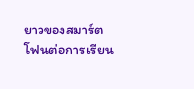ยาวของสมาร์ตโฟนต่อการเรียน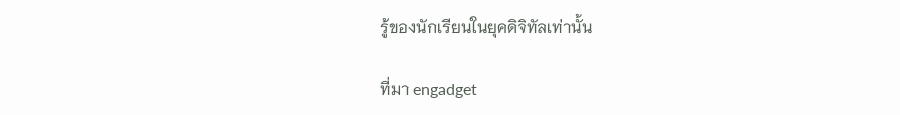รู้ของนักเรียนในยุคดิจิทัลเท่านั้น

ที่มา engadget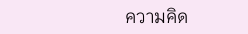ความคิด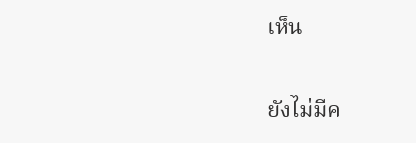เห็น

ยังไม่มีค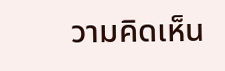วามคิดเห็น